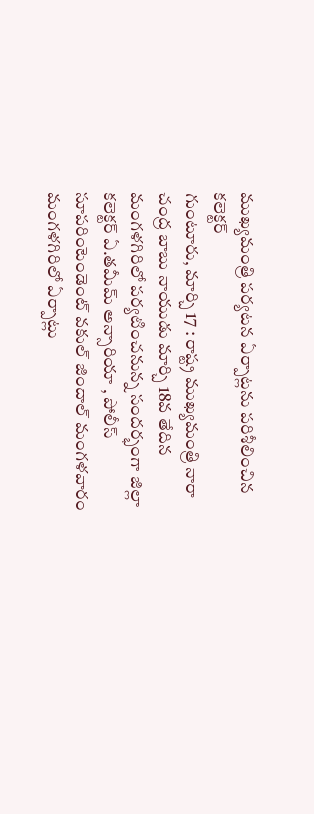ముఖ్యమంత్రి పర్యటన ఏర్పాట్లను పరిశీలించిన కలెక్టర్
గుంటూరు, మార్చి 17 : రాష్ట్ర ముఖ్యమంత్రి నారా చంద్ర బాబు నాయుడు మార్చి 18వ తేదిన మంగళగిరిలో పర్యటించనున్న సందర్భంగా జిల్లా కలెక్టర్ ఏ.తమీమ్ అన్సారియా , పోలీస్ సూపరింటెండెంట్ వకుల్ జిందాల్ మంగళవారం మంగళగిరిలో ఏర్పాట్లు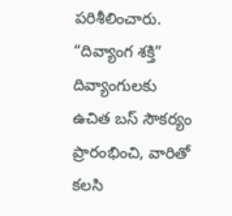పరిశీలించారు. “దివ్యాంగ శక్తి” దివ్యాంగులకు ఉచిత బస్ సౌకర్యం ప్రారంభించి, వారితో కలసి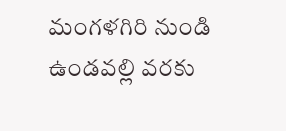మంగళగిరి నుండి ఉండవల్లి వరకు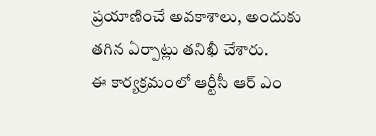ప్రయాణించే అవకాశాలు, అందుకు తగిన ఏర్పాట్లు తనిఖీ చేశారు.
ఈ కార్యక్రమంలో ఆర్టీసీ ఆర్ ఎం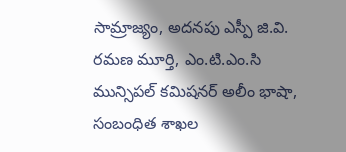సామ్రాజ్యం, అదనపు ఎస్పీ జి.వి. రమణ మూర్తి, ఎం.టి.ఎం.సి మున్సిపల్ కమిషనర్ అలీం భాషా, సంబంధిత శాఖల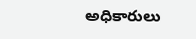అధికారులు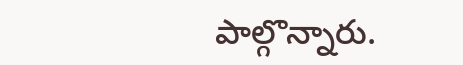పాల్గొన్నారు.